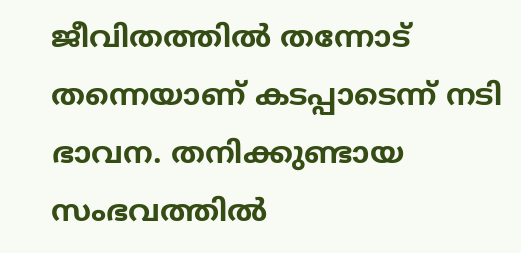ജീവിതത്തില്‍ തന്നോട് തന്നെയാണ് കടപ്പാടെന്ന് നടി ഭാവന. തനിക്കുണ്ടായ സംഭവത്തില്‍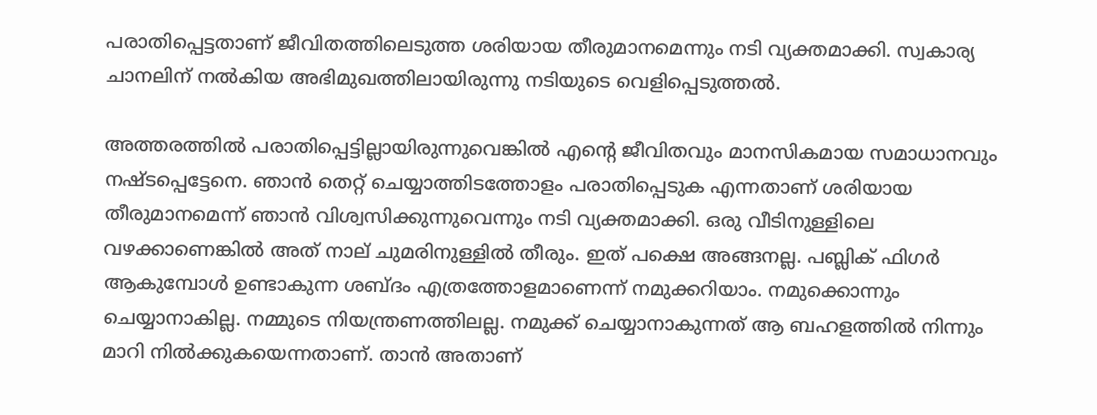പരാതിപ്പെട്ടതാണ് ജീവിതത്തിലെടുത്ത ശരിയായ തീരുമാനമെന്നും നടി വ്യക്തമാക്കി. സ്വകാര്യ ചാനലിന് നല്‍കിയ അഭിമുഖത്തിലായിരുന്നു നടിയുടെ വെളിപ്പെടുത്തല്‍.

അത്തരത്തില്‍ പരാതിപ്പെട്ടില്ലായിരുന്നുവെങ്കില്‍ എന്റെ ജീവിതവും മാനസികമായ സമാധാനവും നഷ്ടപ്പെട്ടേനെ. ഞാന്‍ തെറ്റ് ചെയ്യാത്തിടത്തോളം പരാതിപ്പെടുക എന്നതാണ് ശരിയായ തീരുമാനമെന്ന് ഞാന്‍ വിശ്വസിക്കുന്നുവെന്നും നടി വ്യക്തമാക്കി. ഒരു വീടിനുള്ളിലെ വഴക്കാണെങ്കില്‍ അത് നാല് ചുമരിനുള്ളില്‍ തീരും. ഇത് പക്ഷെ അങ്ങനല്ല. പബ്ലിക് ഫിഗര്‍ ആകുമ്പോള്‍ ഉണ്ടാകുന്ന ശബ്ദം എത്രത്തോളമാണെന്ന് നമുക്കറിയാം. നമുക്കൊന്നും ചെയ്യാനാകില്ല. നമ്മുടെ നിയന്ത്രണത്തിലല്ല. നമുക്ക് ചെയ്യാനാകുന്നത് ആ ബഹളത്തില്‍ നിന്നും മാറി നില്‍ക്കുകയെന്നതാണ്. താന്‍ അതാണ്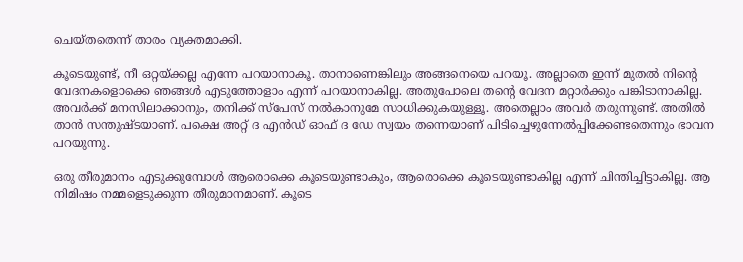ചെയ്തതെന്ന് താരം വ്യക്തമാക്കി.

കൂടെയുണ്ട്, നീ ഒറ്റയ്ക്കല്ല എന്നേ പറയാനാകൂ. താനാണെങ്കിലും അങ്ങനെയെ പറയൂ. അല്ലാതെ ഇന്ന് മുതല്‍ നിന്റെ വേദനകളൊക്കെ ഞങ്ങള്‍ എടുത്തോളാം എന്ന് പറയാനാകില്ല. അതുപോലെ തന്റെ വേദന മറ്റാര്‍ക്കും പങ്കിടാനാകില്ല. അവര്‍ക്ക് മനസിലാക്കാനും, തനിക്ക് സ്പേസ് നല്‍കാനുമേ സാധിക്കുകയുള്ളൂ. അതെല്ലാം അവര്‍ തരുന്നുണ്ട്. അതില്‍ താന്‍ സന്തുഷ്ടയാണ്. പക്ഷെ അറ്റ് ദ എന്‍ഡ് ഓഫ് ദ ഡേ സ്വയം തന്നെയാണ് പിടിച്ചെഴുന്നേല്‍പ്പിക്കേണ്ടതെന്നും ഭാവന പറയുന്നു.

ഒരു തീരുമാനം എടുക്കുമ്പോള്‍ ആരൊക്കെ കൂടെയുണ്ടാകും, ആരൊക്കെ കൂടെയുണ്ടാകില്ല എന്ന് ചിന്തിച്ചിട്ടാകില്ല. ആ നിമിഷം നമ്മളെടുക്കുന്ന തീരുമാനമാണ്. കൂടെ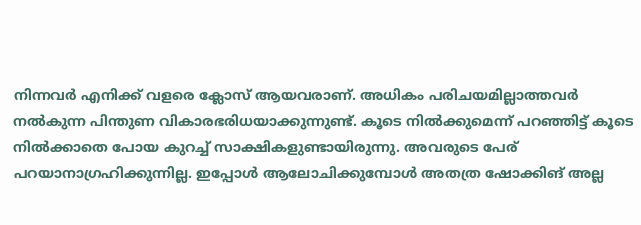നിന്നവര്‍ എനിക്ക് വളരെ ക്ലോസ് ആയവരാണ്. അധികം പരിചയമില്ലാത്തവര്‍ നല്‍കുന്ന പിന്തുണ വികാരഭരിധയാക്കുന്നുണ്ട്. കൂടെ നില്‍ക്കുമെന്ന് പറഞ്ഞിട്ട് കൂടെ നില്‍ക്കാതെ പോയ കുറച്ച് സാക്ഷികളുണ്ടായിരുന്നു. അവരുടെ പേര് പറയാനാഗ്രഹിക്കുന്നില്ല. ഇപ്പോള്‍ ആലോചിക്കുമ്പോള്‍ അതത്ര ഷോക്കിങ് അല്ല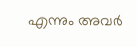എന്നും അവര്‍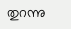തുറന്നു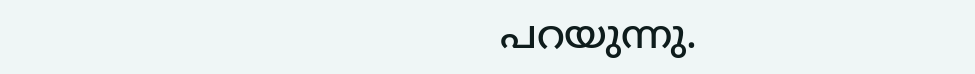പറയുന്നു.